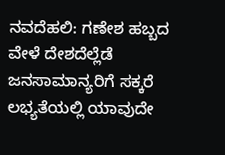ನವದೆಹಲಿ: ಗಣೇಶ ಹಬ್ಬದ ವೇಳೆ ದೇಶದೆಲ್ಲೆಡೆ ಜನಸಾಮಾನ್ಯರಿಗೆ ಸಕ್ಕರೆ ಲಭ್ಯತೆಯಲ್ಲಿ ಯಾವುದೇ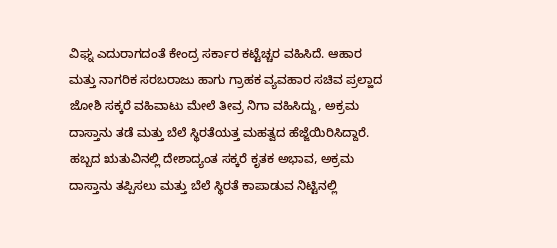ವಿಘ್ನ ಎದುರಾಗದಂತೆ ಕೇಂದ್ರ ಸರ್ಕಾರ ಕಟ್ಟೆಚ್ಚರ ವಹಿಸಿದೆ. ಆಹಾರ ಮತ್ತು ನಾಗರಿಕ ಸರಬರಾಜು ಹಾಗು ಗ್ರಾಹಕ ವ್ಯವಹಾರ ಸಚಿವ ಪ್ರಲ್ಹಾದ ಜೋಶಿ ಸಕ್ಕರೆ ವಹಿವಾಟು ಮೇಲೆ ತೀವ್ರ ನಿಗಾ ವಹಿಸಿದ್ದು, ಅಕ್ರಮ ದಾಸ್ತಾನು ತಡೆ ಮತ್ತು ಬೆಲೆ ಸ್ಥಿರತೆಯತ್ತ ಮಹತ್ವದ ಹೆಜ್ಜೆಯಿರಿಸಿದ್ದಾರೆ.
ಹಬ್ಬದ ಋತುವಿನಲ್ಲಿ ದೇಶಾದ್ಯಂತ ಸಕ್ಕರೆ ಕೃತಕ ಅಭಾವ, ಅಕ್ರಮ ದಾಸ್ತಾನು ತಪ್ಪಿಸಲು ಮತ್ತು ಬೆಲೆ ಸ್ಥಿರತೆ ಕಾಪಾಡುವ ನಿಟ್ಟಿನಲ್ಲಿ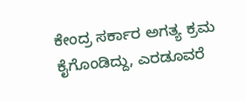ಕೇಂದ್ರ ಸರ್ಕಾರ ಅಗತ್ಯ ಕ್ರಮ ಕೈಗೊಂಡಿದ್ದು, ಎರಡೂವರೆ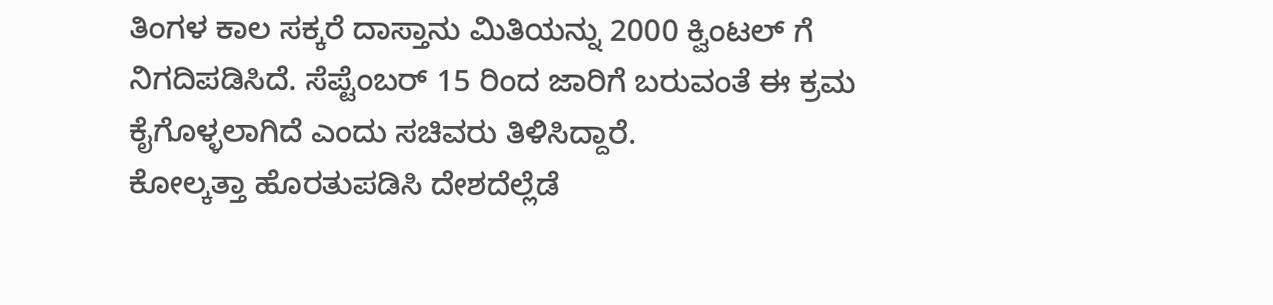ತಿಂಗಳ ಕಾಲ ಸಕ್ಕರೆ ದಾಸ್ತಾನು ಮಿತಿಯನ್ನು 2000 ಕ್ವಿಂಟಲ್ ಗೆ ನಿಗದಿಪಡಿಸಿದೆ. ಸೆಪ್ಟೆಂಬರ್ 15 ರಿಂದ ಜಾರಿಗೆ ಬರುವಂತೆ ಈ ಕ್ರಮ ಕೈಗೊಳ್ಳಲಾಗಿದೆ ಎಂದು ಸಚಿವರು ತಿಳಿಸಿದ್ದಾರೆ.
ಕೋಲ್ಕತ್ತಾ ಹೊರತುಪಡಿಸಿ ದೇಶದೆಲ್ಲೆಡೆ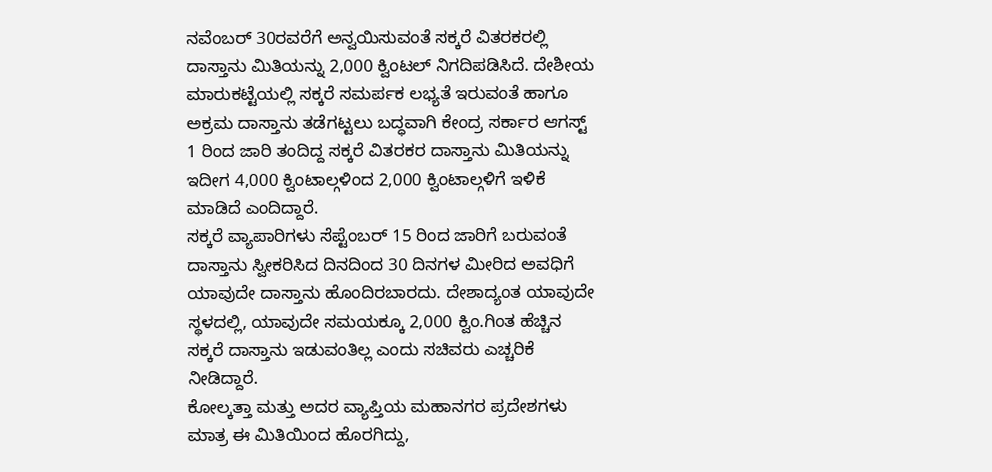ನವೆಂಬರ್ 30ರವರೆಗೆ ಅನ್ವಯಿಸುವಂತೆ ಸಕ್ಕರೆ ವಿತರಕರಲ್ಲಿ ದಾಸ್ತಾನು ಮಿತಿಯನ್ನು 2,000 ಕ್ವಿಂಟಲ್ ನಿಗದಿಪಡಿಸಿದೆ. ದೇಶೀಯ ಮಾರುಕಟ್ಟೆಯಲ್ಲಿ ಸಕ್ಕರೆ ಸಮರ್ಪಕ ಲಭ್ಯತೆ ಇರುವಂತೆ ಹಾಗೂ ಅಕ್ರಮ ದಾಸ್ತಾನು ತಡೆಗಟ್ಟಲು ಬದ್ಧವಾಗಿ ಕೇಂದ್ರ ಸರ್ಕಾರ ಆಗಸ್ಟ್ 1 ರಿಂದ ಜಾರಿ ತಂದಿದ್ದ ಸಕ್ಕರೆ ವಿತರಕರ ದಾಸ್ತಾನು ಮಿತಿಯನ್ನು ಇದೀಗ 4,000 ಕ್ವಿಂಟಾಲ್ಗಳಿಂದ 2,000 ಕ್ವಿಂಟಾಲ್ಗಳಿಗೆ ಇಳಿಕೆ ಮಾಡಿದೆ ಎಂದಿದ್ದಾರೆ.
ಸಕ್ಕರೆ ವ್ಯಾಪಾರಿಗಳು ಸೆಪ್ಟೆಂಬರ್ 15 ರಿಂದ ಜಾರಿಗೆ ಬರುವಂತೆ ದಾಸ್ತಾನು ಸ್ವೀಕರಿಸಿದ ದಿನದಿಂದ 30 ದಿನಗಳ ಮೀರಿದ ಅವಧಿಗೆ ಯಾವುದೇ ದಾಸ್ತಾನು ಹೊಂದಿರಬಾರದು. ದೇಶಾದ್ಯಂತ ಯಾವುದೇ ಸ್ಥಳದಲ್ಲಿ, ಯಾವುದೇ ಸಮಯಕ್ಕೂ 2,000 ಕ್ವಿಂ.ಗಿಂತ ಹೆಚ್ಚಿನ ಸಕ್ಕರೆ ದಾಸ್ತಾನು ಇಡುವಂತಿಲ್ಲ ಎಂದು ಸಚಿವರು ಎಚ್ಚರಿಕೆ ನೀಡಿದ್ದಾರೆ.
ಕೋಲ್ಕತ್ತಾ ಮತ್ತು ಅದರ ವ್ಯಾಪ್ತಿಯ ಮಹಾನಗರ ಪ್ರದೇಶಗಳು ಮಾತ್ರ ಈ ಮಿತಿಯಿಂದ ಹೊರಗಿದ್ದು,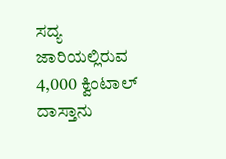ಸದ್ಯ ಜಾರಿಯಲ್ಲಿರುವ 4,000 ಕ್ವಿಂಟಾಲ್ ದಾಸ್ತಾನು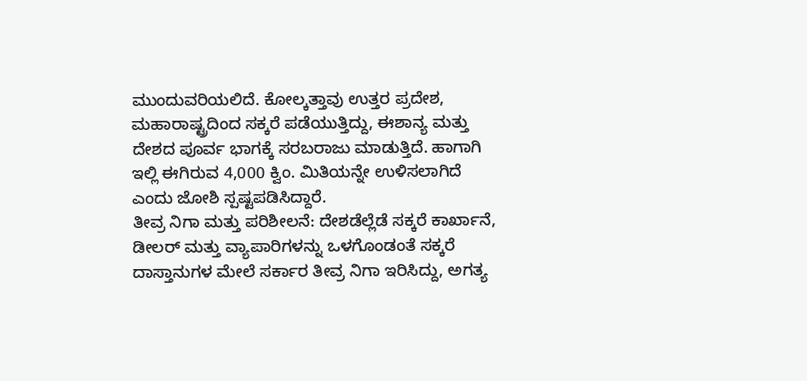ಮುಂದುವರಿಯಲಿದೆ. ಕೋಲ್ಕತ್ತಾವು ಉತ್ತರ ಪ್ರದೇಶ, ಮಹಾರಾಷ್ಟ್ರದಿಂದ ಸಕ್ಕರೆ ಪಡೆಯುತ್ತಿದ್ದು, ಈಶಾನ್ಯ ಮತ್ತು ದೇಶದ ಪೂರ್ವ ಭಾಗಕ್ಕೆ ಸರಬರಾಜು ಮಾಡುತ್ತಿದೆ. ಹಾಗಾಗಿ ಇಲ್ಲಿ ಈಗಿರುವ 4,000 ಕ್ವಿಂ. ಮಿತಿಯನ್ನೇ ಉಳಿಸಲಾಗಿದೆ ಎಂದು ಜೋಶಿ ಸ್ಪಷ್ಟಪಡಿಸಿದ್ದಾರೆ.
ತೀವ್ರ ನಿಗಾ ಮತ್ತು ಪರಿಶೀಲನೆ: ದೇಶಡೆಲ್ಲೆಡೆ ಸಕ್ಕರೆ ಕಾರ್ಖಾನೆ, ಡೀಲರ್ ಮತ್ತು ವ್ಯಾಪಾರಿಗಳನ್ನು ಒಳಗೊಂಡಂತೆ ಸಕ್ಕರೆ ದಾಸ್ತಾನುಗಳ ಮೇಲೆ ಸರ್ಕಾರ ತೀವ್ರ ನಿಗಾ ಇರಿಸಿದ್ದು, ಅಗತ್ಯ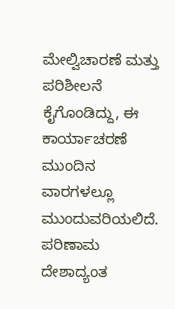ಮೇಲ್ವಿಚಾರಣೆ ಮತ್ತು ಪರಿಶೀಲನೆ ಕೈಗೊಂಡಿದ್ದು, ಈ ಕಾರ್ಯಾಚರಣೆ ಮುಂದಿನ ವಾರಗಳಲ್ಲೂ ಮುಂದುವರಿಯಲಿದೆ. ಪರಿಣಾಮ ದೇಶಾದ್ಯಂತ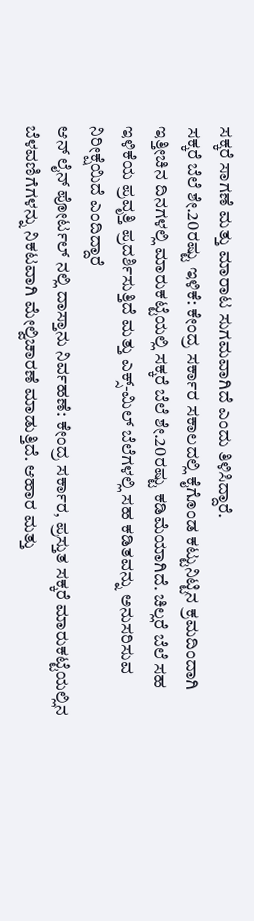ಸಕ್ಕರೆ ಸಾಗಣೆ ಮತ್ತು ಮಾರಾಟ ಸುಗಮವಾಗಿದೆ ಎಂದು ತಿಳಿಸಿದ್ದಾರೆ.
ಸಕ್ಕರೆ ಬೆಲೆ ಶೇ.20ರಷ್ಟು ಇಳಿಕೆ: ಕೇಂದ್ರ ಸರ್ಕಾರ ಸಕಾಲದಲ್ಲಿ ಕೈಗೊಂಡ ಕಟ್ಟುನಿಟ್ಟಿನ ಕ್ರಮದಿಂದಾಗಿ ಇತ್ತೀಚಿನ ದಿನಗಳಲ್ಲಿ ಮಾರುಕಟ್ಟೆಯಲ್ಲಿ ಸಕ್ಕರೆ ಬೆಲೆ ಶೇ.20ರಷ್ಟು ಕಡಿಮೆಯಾಗಿದೆ. ಚಿಲ್ಲರೆ ಬೆಲೆ ಸಹ ಇಳಿಕೆಯ ಪ್ರವೃತ್ತಿ ಪ್ರದರ್ಶಿಸುತ್ತಿದೆ ಮತ್ತು ಎಕ್ಸ್-ಮಿಲ್ ಬೆಲೆಗಳಲ್ಲಿ ಸಹ ಕಡಿತವನ್ನು ಅನುಸರಿಸುವ ನಿರೀಕ್ಷೆಯಿದೆ ಎಂದಿದ್ದಾರೆ
ಆನ್ ಲೈನ್ ಪೋರ್ಟಲ್ ನಲ್ಲಿ ದಾಸ್ತಾನು ನಿರ್ವಹಣೆ: ಕೇಂದ್ರ ಸರ್ಕಾರ, ಪ್ರಸ್ತುತ ಸಕ್ಕರೆ ಮಾರುಕಟ್ಟೆಯಲ್ಲಿನ ಬೆಳವಣಿಗೆಗಳನ್ನು ನಿಕಟವಾಗಿ ಮೇಲ್ವಿಚಾರಣೆ ಮಾಡುತ್ತಿದೆ. ಆಹಾರ ಮತ್ತು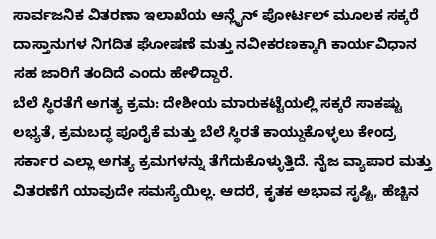ಸಾರ್ವಜನಿಕ ವಿತರಣಾ ಇಲಾಖೆಯ ಆನ್ಲೈನ್ ಪೋರ್ಟಲ್ ಮೂಲಕ ಸಕ್ಕರೆ ದಾಸ್ತಾನುಗಳ ನಿಗದಿತ ಘೋಷಣೆ ಮತ್ತು ನವೀಕರಣಕ್ಕಾಗಿ ಕಾರ್ಯವಿಧಾನ ಸಹ ಜಾರಿಗೆ ತಂದಿದೆ ಎಂದು ಹೇಳಿದ್ದಾರೆ.
ಬೆಲೆ ಸ್ಥಿರತೆಗೆ ಅಗತ್ಯ ಕ್ರಮ: ದೇಶೀಯ ಮಾರುಕಟ್ಟೆಯಲ್ಲಿ ಸಕ್ಕರೆ ಸಾಕಷ್ಟು ಲಭ್ಯತೆ, ಕ್ರಮಬದ್ಧ ಪೂರೈಕೆ ಮತ್ತು ಬೆಲೆ ಸ್ಥಿರತೆ ಕಾಯ್ದುಕೊಳ್ಳಲು ಕೇಂದ್ರ ಸರ್ಕಾರ ಎಲ್ಲಾ ಅಗತ್ಯ ಕ್ರಮಗಳನ್ನು ತೆಗೆದುಕೊಳ್ಳುತ್ತಿದೆ. ನೈಜ ವ್ಯಾಪಾರ ಮತ್ತು ವಿತರಣೆಗೆ ಯಾವುದೇ ಸಮಸ್ಯೆಯಿಲ್ಲ. ಆದರೆ, ಕೃತಕ ಅಭಾವ ಸೃಷ್ಟಿ, ಹೆಚ್ಚಿನ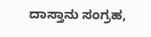ದಾಸ್ತಾನು ಸಂಗ್ರಹ,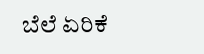ಬೆಲೆ ಏರಿಕೆ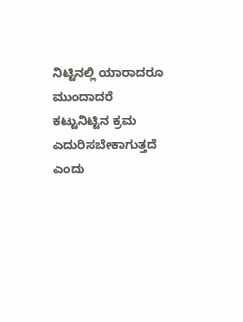ನಿಟ್ಟಿನಲ್ಲಿ ಯಾರಾದರೂ ಮುಂದಾದರೆ ಕಟ್ಟುನಿಟ್ಟಿನ ಕ್ರಮ ಎದುರಿಸಬೇಕಾಗುತ್ತದೆ ಎಂದು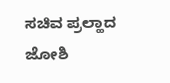ಸಚಿವ ಪ್ರಲ್ಹಾದ ಜೋಶಿ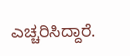ಎಚ್ಚರಿಸಿದ್ದಾರೆ.